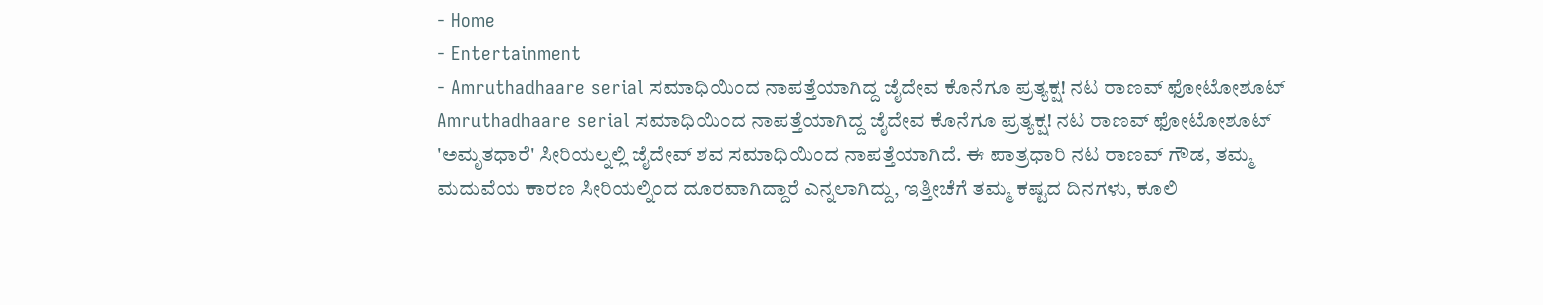- Home
- Entertainment
- Amruthadhaare serial ಸಮಾಧಿಯಿಂದ ನಾಪತ್ತೆಯಾಗಿದ್ದ ಜೈದೇವ ಕೊನೆಗೂ ಪ್ರತ್ಯಕ್ಷ! ನಟ ರಾಣವ್ ಫೋಟೋಶೂಟ್
Amruthadhaare serial ಸಮಾಧಿಯಿಂದ ನಾಪತ್ತೆಯಾಗಿದ್ದ ಜೈದೇವ ಕೊನೆಗೂ ಪ್ರತ್ಯಕ್ಷ! ನಟ ರಾಣವ್ ಫೋಟೋಶೂಟ್
'ಅಮೃತಧಾರೆ' ಸೀರಿಯಲ್ನಲ್ಲಿ ಜೈದೇವ್ ಶವ ಸಮಾಧಿಯಿಂದ ನಾಪತ್ತೆಯಾಗಿದೆ. ಈ ಪಾತ್ರಧಾರಿ ನಟ ರಾಣವ್ ಗೌಡ, ತಮ್ಮ ಮದುವೆಯ ಕಾರಣ ಸೀರಿಯಲ್ನಿಂದ ದೂರವಾಗಿದ್ದಾರೆ ಎನ್ನಲಾಗಿದ್ದು, ಇತ್ತೀಚೆಗೆ ತಮ್ಮ ಕಷ್ಟದ ದಿನಗಳು, ಕೂಲಿ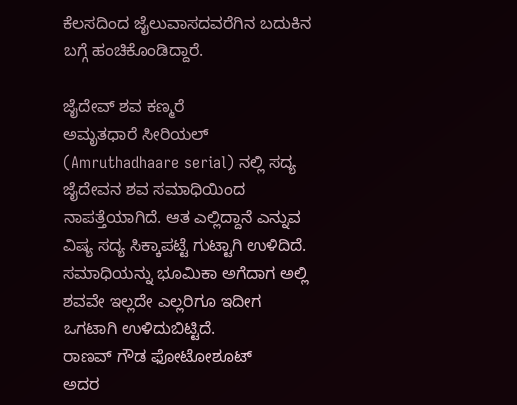ಕೆಲಸದಿಂದ ಜೈಲುವಾಸದವರೆಗಿನ ಬದುಕಿನ ಬಗ್ಗೆ ಹಂಚಿಕೊಂಡಿದ್ದಾರೆ.

ಜೈದೇವ್ ಶವ ಕಣ್ಮರೆ
ಅಮೃತಧಾರೆ ಸೀರಿಯಲ್ (Amruthadhaare serial) ನಲ್ಲಿ ಸದ್ಯ ಜೈದೇವನ ಶವ ಸಮಾಧಿಯಿಂದ ನಾಪತ್ತೆಯಾಗಿದೆ. ಆತ ಎಲ್ಲಿದ್ದಾನೆ ಎನ್ನುವ ವಿಷ್ಯ ಸದ್ಯ ಸಿಕ್ಕಾಪಟ್ಟೆ ಗುಟ್ಟಾಗಿ ಉಳಿದಿದೆ. ಸಮಾಧಿಯನ್ನು ಭೂಮಿಕಾ ಅಗೆದಾಗ ಅಲ್ಲಿ ಶವವೇ ಇಲ್ಲದೇ ಎಲ್ಲರಿಗೂ ಇದೀಗ ಒಗಟಾಗಿ ಉಳಿದುಬಿಟ್ಟಿದೆ.
ರಾಣವ್ ಗೌಡ ಫೋಟೋಶೂಟ್
ಅದರ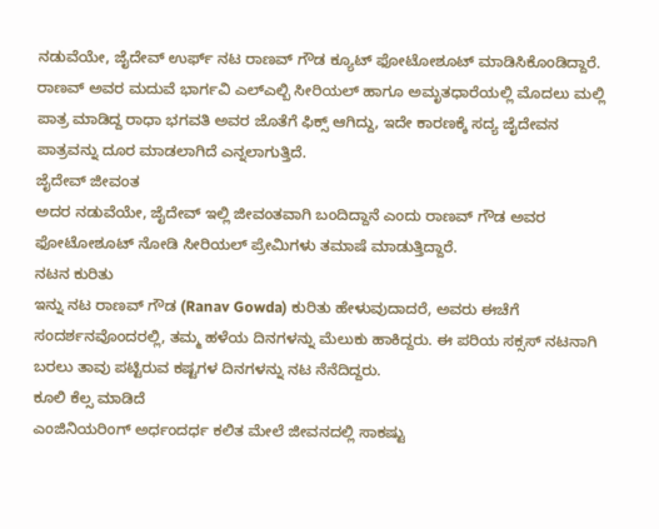ನಡುವೆಯೇ, ಜೈದೇವ್ ಉರ್ಫ್ ನಟ ರಾಣವ್ ಗೌಡ ಕ್ಯೂಟ್ ಫೋಟೋಶೂಟ್ ಮಾಡಿಸಿಕೊಂಡಿದ್ದಾರೆ. ರಾಣವ್ ಅವರ ಮದುವೆ ಭಾರ್ಗವಿ ಎಲ್ಎಲ್ಬಿ ಸೀರಿಯಲ್ ಹಾಗೂ ಅಮೃತಧಾರೆಯಲ್ಲಿ ಮೊದಲು ಮಲ್ಲಿ ಪಾತ್ರ ಮಾಡಿದ್ದ ರಾಧಾ ಭಗವತಿ ಅವರ ಜೊತೆಗೆ ಫಿಕ್ಸ್ ಆಗಿದ್ದು, ಇದೇ ಕಾರಣಕ್ಕೆ ಸದ್ಯ ಜೈದೇವನ ಪಾತ್ರವನ್ನು ದೂರ ಮಾಡಲಾಗಿದೆ ಎನ್ನಲಾಗುತ್ತಿದೆ.
ಜೈದೇವ್ ಜೀವಂತ
ಅದರ ನಡುವೆಯೇ, ಜೈದೇವ್ ಇಲ್ಲಿ ಜೀವಂತವಾಗಿ ಬಂದಿದ್ದಾನೆ ಎಂದು ರಾಣವ್ ಗೌಡ ಅವರ ಫೋಟೋಶೂಟ್ ನೋಡಿ ಸೀರಿಯಲ್ ಪ್ರೇಮಿಗಳು ತಮಾಷೆ ಮಾಡುತ್ತಿದ್ದಾರೆ.
ನಟನ ಕುರಿತು
ಇನ್ನು ನಟ ರಾಣವ್ ಗೌಡ (Ranav Gowda) ಕುರಿತು ಹೇಳುವುದಾದರೆ, ಅವರು ಈಚೆಗೆ ಸಂದರ್ಶನವೊಂದರಲ್ಲಿ, ತಮ್ಮ ಹಳೆಯ ದಿನಗಳನ್ನು ಮೆಲುಕು ಹಾಕಿದ್ದರು. ಈ ಪರಿಯ ಸಕ್ಸಸ್ ನಟನಾಗಿ ಬರಲು ತಾವು ಪಟ್ಟಿರುವ ಕಷ್ಟಗಳ ದಿನಗಳನ್ನು ನಟ ನೆನೆದಿದ್ದರು.
ಕೂಲಿ ಕೆಲ್ಸ ಮಾಡಿದೆ
ಎಂಜಿನಿಯರಿಂಗ್ ಅರ್ಧಂದರ್ಧ ಕಲಿತ ಮೇಲೆ ಜೀವನದಲ್ಲಿ ಸಾಕಷ್ಟು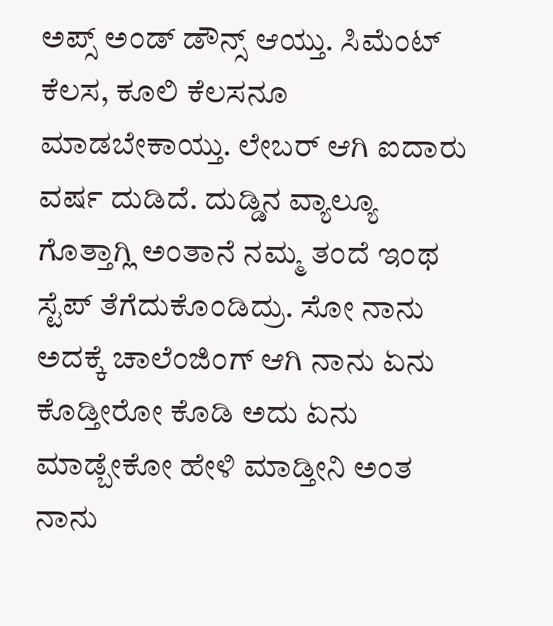ಅಪ್ಸ್ ಅಂಡ್ ಡೌನ್ಸ್ ಆಯ್ತು. ಸಿಮೆಂಟ್ ಕೆಲಸ, ಕೂಲಿ ಕೆಲಸನೂ ಮಾಡಬೇಕಾಯ್ತು. ಲೇಬರ್ ಆಗಿ ಐದಾರು ವರ್ಷ ದುಡಿದೆ. ದುಡ್ಡಿನ ವ್ಯಾಲ್ಯೂ ಗೊತ್ತಾಗ್ಲಿ ಅಂತಾನೆ ನಮ್ಮ ತಂದೆ ಇಂಥ ಸ್ಟೆಪ್ ತೆಗೆದುಕೊಂಡಿದ್ರು. ಸೋ ನಾನು ಅದಕ್ಕೆ ಚಾಲೆಂಜಿಂಗ್ ಆಗಿ ನಾನು ಏನು ಕೊಡ್ತೀರೋ ಕೊಡಿ ಅದು ಏನು ಮಾಡ್ಬೇಕೋ ಹೇಳಿ ಮಾಡ್ತೀನಿ ಅಂತ ನಾನು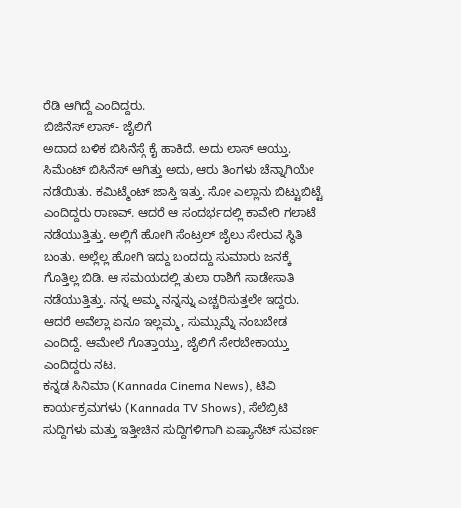ರೆಡಿ ಆಗಿದ್ದೆ ಎಂದಿದ್ದರು.
ಬಿಜಿನೆಸ್ ಲಾಸ್- ಜೈಲಿಗೆ
ಅದಾದ ಬಳಿಕ ಬಿಸಿನೆಸ್ಗೆ ಕೈ ಹಾಕಿದೆ. ಅದು ಲಾಸ್ ಆಯ್ತು. ಸಿಮೆಂಟ್ ಬಿಸಿನೆಸ್ ಆಗಿತ್ತು ಅದು, ಆರು ತಿಂಗಳು ಚೆನ್ನಾಗಿಯೇ ನಡೆಯಿತು. ಕಮಿಟ್ಮೆಂಟ್ ಜಾಸ್ತಿ ಇತ್ತು. ಸೋ ಎಲ್ಲಾನು ಬಿಟ್ಟುಬಿಟ್ಟೆ ಎಂದಿದ್ದರು ರಾಣವ್. ಆದರೆ ಆ ಸಂದರ್ಭದಲ್ಲಿ ಕಾವೇರಿ ಗಲಾಟೆ ನಡೆಯುತ್ತಿತ್ತು. ಅಲ್ಲಿಗೆ ಹೋಗಿ ಸೆಂಟ್ರಲ್ ಜೈಲು ಸೇರುವ ಸ್ಥಿತಿ ಬಂತು. ಅಲ್ಲೆಲ್ಲ ಹೋಗಿ ಇದ್ದು ಬಂದದ್ದು ಸುಮಾರು ಜನಕ್ಕೆ ಗೊತ್ತಿಲ್ಲ ಬಿಡಿ. ಆ ಸಮಯದಲ್ಲಿ ತುಲಾ ರಾಶಿಗೆ ಸಾಡೇಸಾತಿ ನಡೆಯುತ್ತಿತ್ತು. ನನ್ನ ಅಮ್ಮ ನನ್ನನ್ನು ಎಚ್ಚರಿಸುತ್ತಲೇ ಇದ್ದರು. ಆದರೆ ಅವೆಲ್ಲಾ ಏನೂ ಇಲ್ಲಮ್ಮ, ಸುಮ್ಸುಮ್ನೆ ನಂಬಬೇಡ ಎಂದಿದ್ದೆ. ಆಮೇಲೆ ಗೊತ್ತಾಯ್ತು, ಜೈಲಿಗೆ ಸೇರಬೇಕಾಯ್ತು ಎಂದಿದ್ದರು ನಟ.
ಕನ್ನಡ ಸಿನಿಮಾ (Kannada Cinema News), ಟಿವಿ ಕಾರ್ಯಕ್ರಮಗಳು (Kannada TV Shows), ಸೆಲೆಬ್ರಿಟಿ ಸುದ್ದಿಗಳು ಮತ್ತು ಇತ್ತೀಚಿನ ಸುದ್ದಿಗಳಿಗಾಗಿ ಏಷ್ಯಾನೆಟ್ ಸುವರ್ಣ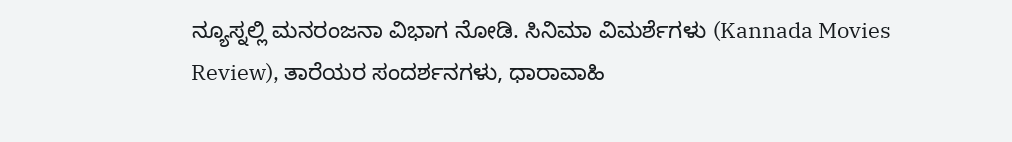ನ್ಯೂಸ್ನಲ್ಲಿ ಮನರಂಜನಾ ವಿಭಾಗ ನೋಡಿ. ಸಿನಿಮಾ ವಿಮರ್ಶೆಗಳು (Kannada Movies Review), ತಾರೆಯರ ಸಂದರ್ಶನಗಳು, ಧಾರಾವಾಹಿ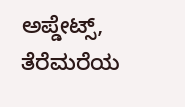ಅಪ್ಡೇಟ್ಸ್, ತೆರೆಮರೆಯ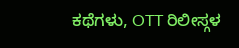ಕಥೆಗಳು, OTT ರಿಲೀಸ್ಗಳ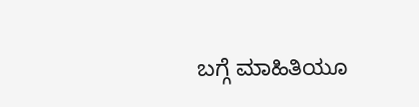ಬಗ್ಗೆ ಮಾಹಿತಿಯೂ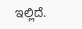ಇಲ್ಲಿದೆ.